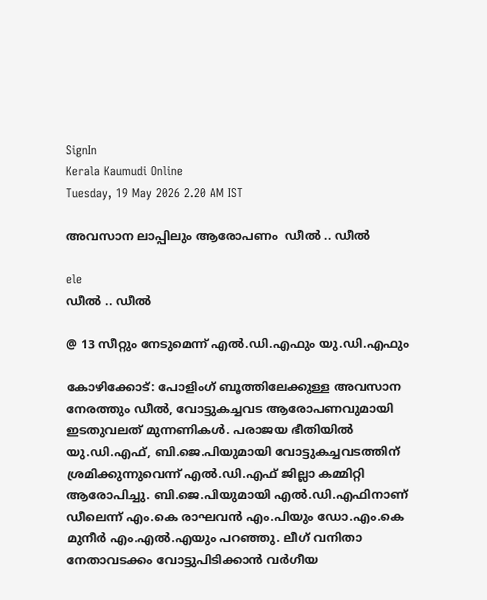SignIn
Kerala Kaumudi Online
Tuesday, 19 May 2026 2.20 AM IST

അവസാന ലാപ്പിലും ആരോപണം  ഡീൽ .. ഡീൽ

ele
ഡീൽ .. ഡീൽ

@ 13 സീറ്റും നേടുമെന്ന് എൽ.ഡി.എഫും യു.ഡി.എഫും

കോഴിക്കോട്: പോളിംഗ് ബൂത്തിലേക്കുള്ള അവസാന നേരത്തും ഡീൽ, വോട്ടുകച്ചവട ആരോപണവുമായി ഇടതുവലത് മുന്നണികൾ. പരാജയ ഭീതിയിൽ യു.ഡി.എഫ്, ബി.ജെ.പിയുമായി വോട്ടുകച്ചവടത്തിന് ശ്രമിക്കുന്നുവെന്ന് എൽ.ഡി.എഫ് ജില്ലാ കമ്മിറ്റി ആരോപിച്ചു. ബി.ജെ.പിയുമായി എൽ.ഡി.എഫിനാണ് ഡീലെന്ന് എം.കെ രാഘവൻ എം.പിയും ഡോ.എം.കെ മുനീർ എം.എൽ.എയും പറഞ്ഞു. ലീഗ് വനിതാ നേതാവ‌ടക്കം വോട്ടുപിടിക്കാൻ വർഗീയ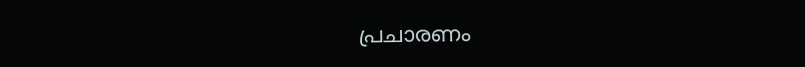പ്രചാരണം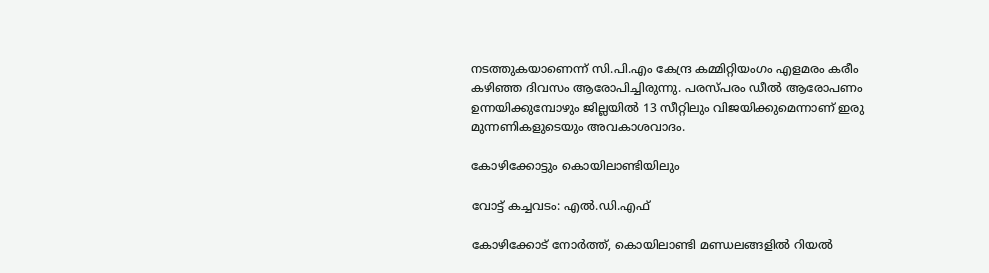നടത്തുകയാണെന്ന് സി.പി.എം കേന്ദ്ര കമ്മിറ്റിയംഗം എളമരം കരീം കഴിഞ്ഞ ദിവസം ആരോപിച്ചിരുന്നു. പരസ്പരം ഡീൽ ആരോപണം ഉന്നയിക്കുമ്പോഴും ജില്ലയിൽ 13 സീറ്റിലും വിജയിക്കുമെന്നാണ് ഇരു മുന്നണികളുടെയും അവകാശവാദം.

കോഴിക്കോട്ടും കൊയിലാണ്ടിയിലും

വോട്ട് കച്ചവടം: എൽ.ഡി.എഫ്

കോഴിക്കോട് നോർത്ത്, കൊയിലാണ്ടി മണ്ഡലങ്ങളിൽ റിയൽ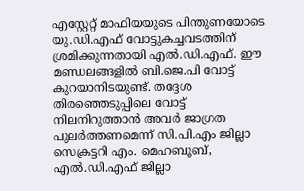എസ്റ്റേറ്റ് മാഫിയയുടെ പിന്തുണയോടെ യു.ഡി.എഫ് വോട്ടുകച്ചവടത്തിന് ശ്രമിക്കുന്നതായി എൽ.ഡി.എഫ്. ഈ മണ്ഡലങ്ങളിൽ ബി.ജെ.പി വോട്ട് കുറയാനിടയുണ്ട്. തദ്ദേശ തിരഞ്ഞെടുപ്പിലെ വോട്ട് നിലനിറുത്താൻ അവർ ജാഗ്രത പുലർത്തണമെന്ന് സി.പി.എം ജില്ലാ സെക്രട്ടറി എം. മെഹബൂബ്, എൽ.ഡി.എഫ് ജില്ലാ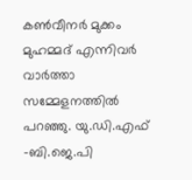കൺവീനർ മുക്കം മുഹമ്മദ് എന്നിവർ വാർത്താ സമ്മേളനത്തിൽ പറഞ്ഞു. യു.ഡി.എഫ് -ബി.ജെ.പി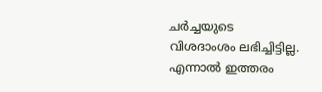ചർച്ചയുടെ വിശദാംശം ലഭിച്ചിട്ടില്ല. എന്നാൽ ഇത്തരം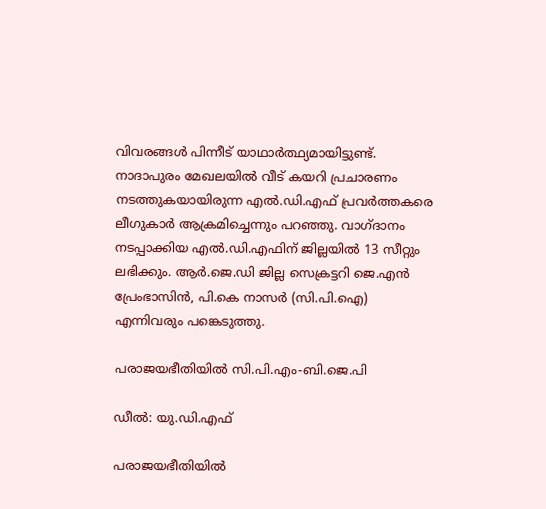വിവരങ്ങൾ പിന്നീട് യാഥാർത്ഥ്യമായിട്ടുണ്ട്. നാദാപുരം മേഖലയിൽ വീട് കയറി പ്രചാരണം നടത്തുകയായിരുന്ന എൽ.ഡി.എഫ് പ്രവർത്തകരെ ലീഗുകാർ ആക്രമിച്ചെന്നും പറഞ്ഞു. വാഗ്ദാനം നടപ്പാക്കിയ എൽ.ഡി.എഫിന് ജില്ലയിൽ 13 സീറ്റും ലഭിക്കും. ആർ.ജെ.ഡി ജില്ല സെക്രട്ടറി ജെ.എൻ പ്രേംഭാസിൻ, പി.കെ നാസർ (സി.പി.ഐ) എന്നിവരും പങ്കെടുത്തു.

പരാജയഭീതിയിൽ സി.പി.എം-ബി.ജെ.പി

ഡീൽ: യു.ഡി.എഫ്

പരാജയഭീതിയിൽ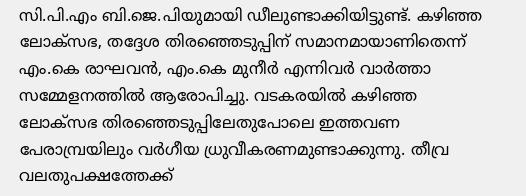സി.പി.എം ബി.ജെ.പിയുമായി ഡീലുണ്ടാക്കിയിട്ടുണ്ട്. കഴിഞ്ഞ ലോക്സഭ, തദ്ദേശ തിരഞ്ഞെടുപ്പിന് സമാനമായാണിതെന്ന് എം.കെ രാഘവൻ, എം.കെ മുനീർ എന്നിവർ വാർത്താ സമ്മേളനത്തിൽ ആരോപിച്ചു. വടകരയിൽ കഴിഞ്ഞ ലോക്സഭ തിരഞ്ഞെടുപ്പിലേതുപോലെ ഇത്തവണ പേരാമ്പ്രയിലും വർഗീയ ധ്രുവീകരണമുണ്ടാക്കുന്നു. തീവ്ര വലതുപക്ഷത്തേക്ക്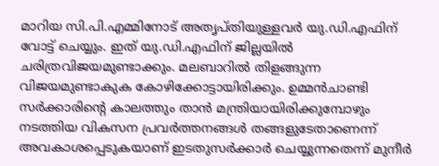മാറിയ സി.പി.എമ്മിനോട് അതൃപ്തിയുള്ളവർ യു.ഡി.എഫിന് വോട്ട് ചെയ്യും. ഇത് യു.ഡി.എഫിന് ജില്ലയിൽ ചരിത്രവിജയമുണ്ടാക്കും. മലബാറിൽ തിളങ്ങുന്ന വിജയമുണ്ടാകുക കോഴിക്കോട്ടായിരിക്കും. ഉമ്മൻചാണ്ടി സർക്കാരിന്റെ കാലത്തും താൻ മന്ത്രിയായിരിക്കുമ്പോഴും നടത്തിയ വികസന പ്രവർത്തനങ്ങൾ തങ്ങളുടേതാണെന്ന് അവകാശപ്പെ‌ടുകയാണ് ഇടതുസർക്കാർ ചെയ്യുന്നതെന്ന് മുനീർ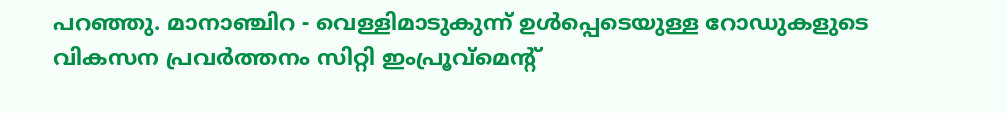പറഞ്ഞു. മാനാഞ്ചിറ - വെള്ളിമാടുകുന്ന് ഉൾപ്പെടെയുള്ള റോഡുകളുടെ വികസന പ്രവർത്തനം സിറ്റി ഇംപ്രൂവ്മെന്റ്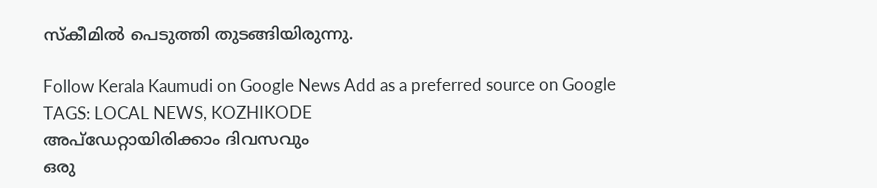സ്കീമിൽ പെടുത്തി തുടങ്ങിയിരുന്നു.

Follow Kerala Kaumudi on Google News Add as a preferred source on Google
TAGS: LOCAL NEWS, KOZHIKODE
അപ്ഡേറ്റായിരിക്കാം ദിവസവും
ഒരു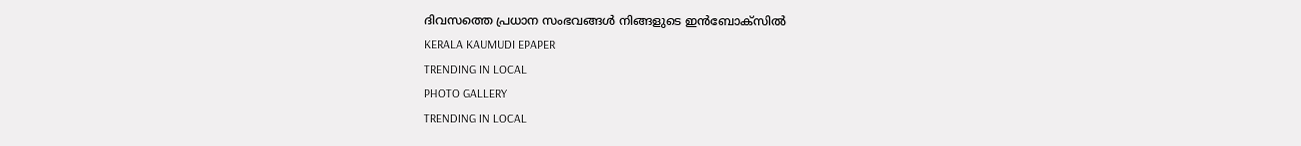ദിവസത്തെ പ്രധാന സംഭവങ്ങൾ നിങ്ങളുടെ ഇൻബോക്സിൽ
KERALA KAUMUDI EPAPER
TRENDING IN LOCAL
PHOTO GALLERY
TRENDING IN LOCAL